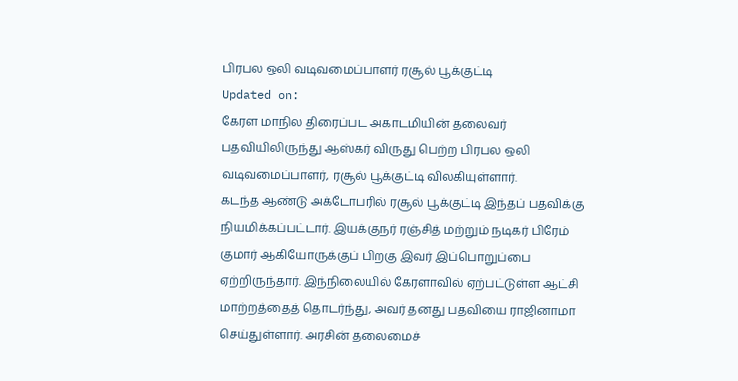பிரபல ஒலி வடிவமைப்பாளர் ரசூல் பூக்குட்டி
Updated on:
கேரள மாநில திரைப்பட அகாடமியின் தலைவர் பதவியிலிருந்து ஆஸ்கர் விருது பெற்ற பிரபல ஒலி வடிவமைப்பாளர், ரசூல் பூக்குட்டி விலகியுள்ளார்.
கடந்த ஆண்டு அக்டோபரில் ரசூல் பூக்குட்டி இந்தப் பதவிக்கு நியமிக்கப்பட்டார். இயக்குநர் ரஞ்சித் மற்றும் நடிகர் பிரேம் குமார் ஆகியோருக்குப் பிறகு இவர் இப்பொறுப்பை ஏற்றிருந்தார். இந்நிலையில் கேரளாவில் ஏற்பட்டுள்ள ஆட்சி மாற்றத்தைத் தொடர்ந்து, அவர் தனது பதவியை ராஜினாமா செய்துள்ளார். அரசின் தலைமைச்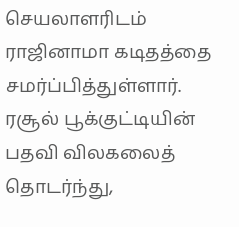செயலாளரிடம் ராஜினாமா கடிதத்தை சமர்ப்பித்துள்ளார்.
ரசூல் பூக்குட்டியின் பதவி விலகலைத் தொடர்ந்து,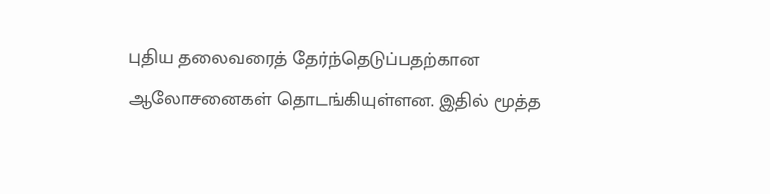புதிய தலைவரைத் தேர்ந்தெடுப்பதற்கான ஆலோசனைகள் தொடங்கியுள்ளன. இதில் மூத்த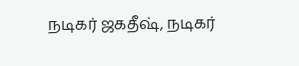நடிகர் ஜகதீஷ், நடிகர்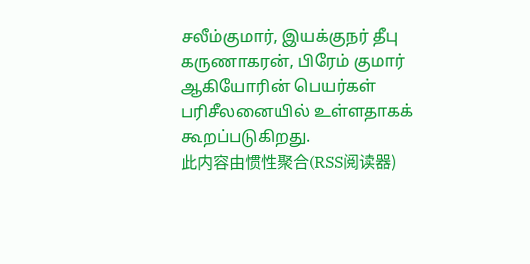சலீம்குமார், இயக்குநர் தீபு கருணாகரன், பிரேம் குமார் ஆகியோரின் பெயர்கள் பரிசீலனையில் உள்ளதாகக் கூறப்படுகிறது.
此内容由惯性聚合(RSS阅读器)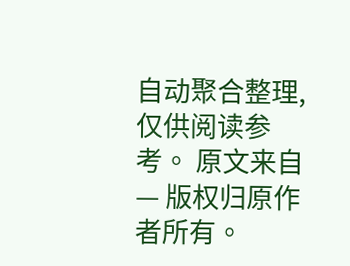自动聚合整理,仅供阅读参考。 原文来自 — 版权归原作者所有。